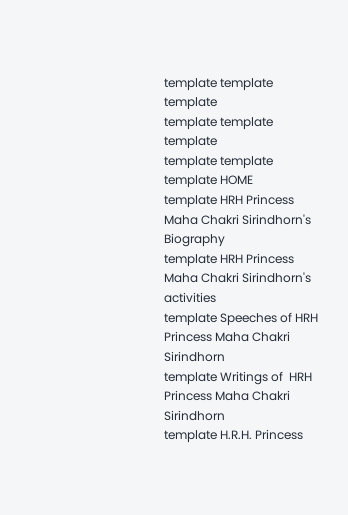template template template
template template template
template template
template HOME
template HRH Princess Maha Chakri Sirindhorn's Biography
template HRH Princess Maha Chakri Sirindhorn's activities
template Speeches of HRH Princess Maha Chakri Sirindhorn
template Writings of  HRH Princess Maha Chakri Sirindhorn
template H.R.H. Princess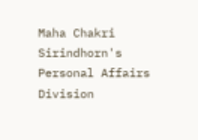Maha Chakri Sirindhorn's Personal Affairs Division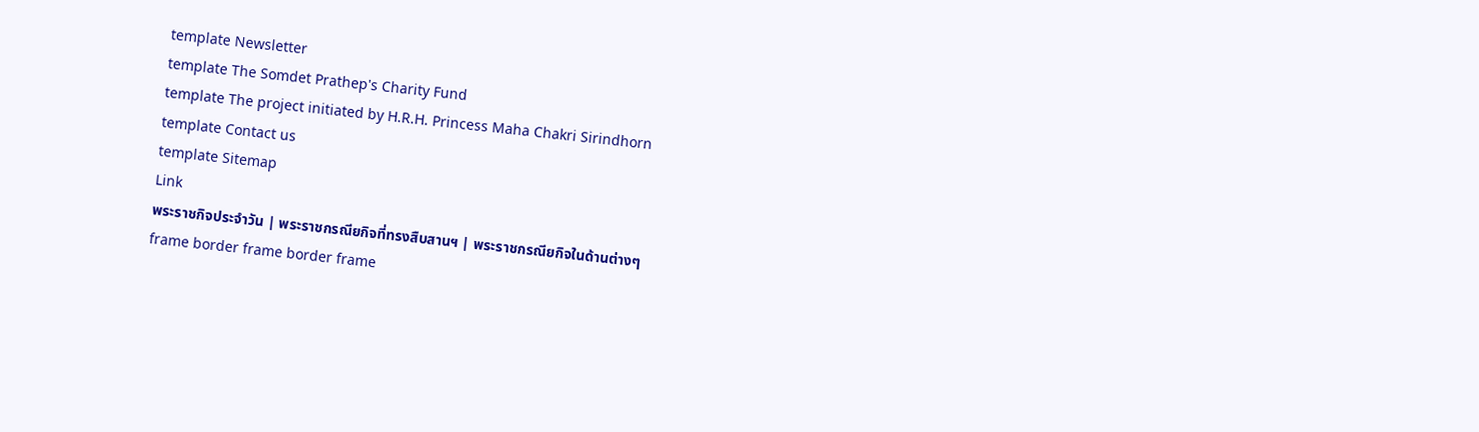template Newsletter
template The Somdet Prathep's Charity Fund
template The project initiated by H.R.H. Princess Maha Chakri Sirindhorn
template Contact us
template Sitemap
Link
พระราชกิจประจำวัน | พระราชกรณียกิจที่ทรงสืบสานฯ | พระราชกรณียกิจในด้านต่างๆ
frame border frame border frame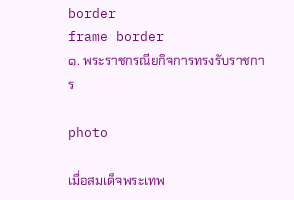border
frame border
๑. พระราชกรณียกิจการทรงรับราชการ

photo

เมื่อสมเด็จพระเทพ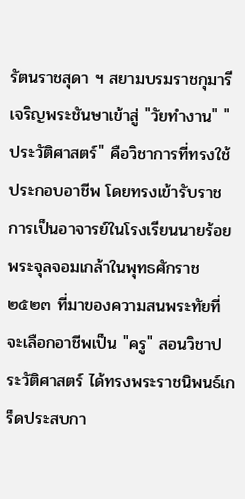รัตนราชสุดา ฯ สยามบรมราชกุมารีเจริญพระชันษาเข้าสู่ "วัยทำงาน" "ประวัติศาสตร์" คือวิชาการที่ทรงใช้ประกอบอาชีพ โดยทรงเข้ารับราชการเป็นอาจารย์ในโรงเรียนนายร้อยพระจุลจอมเกล้าในพุทธศักราช ๒๕๒๓ ที่มาของความสนพระทัยที่จะเลือกอาชีพเป็น "ครู" สอนวิชาประวัติศาสตร์ ได้ทรงพระราชนิพนธ์เกร็ดประสบกา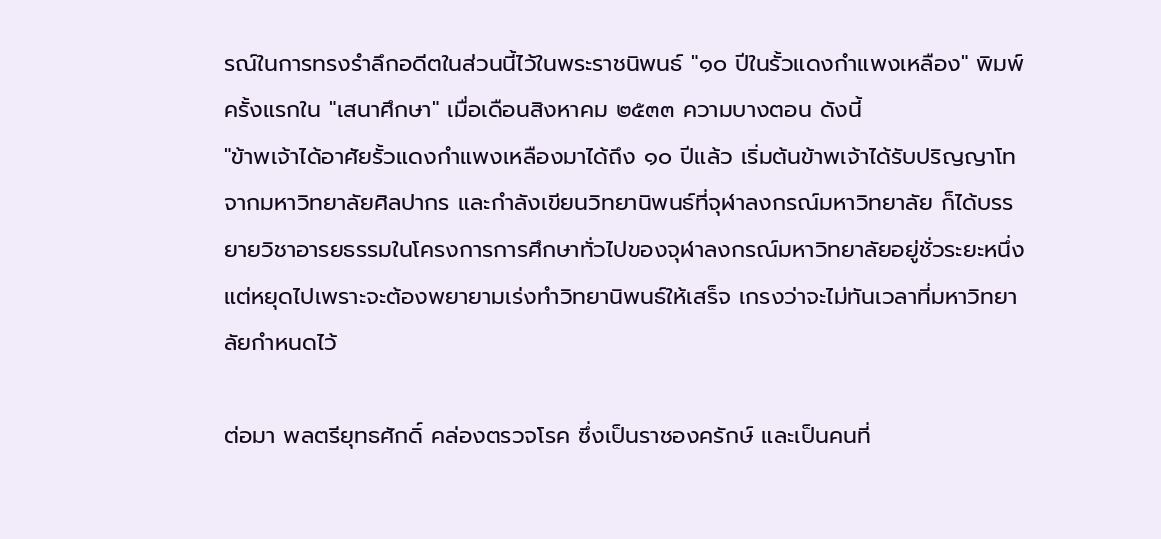รณ์ในการทรงรำลึกอดีตในส่วนนี้ไว้ในพระราชนิพนธ์ "๑๐ ปีในรั้วแดงกำแพงเหลือง" พิมพ์ครั้งแรกใน "เสนาศึกษา" เมื่อเดือนสิงหาคม ๒๕๓๓ ความบางตอน ดังนี้
"ข้าพเจ้าได้อาศัยรั้วแดงกำแพงเหลืองมาได้ถึง ๑๐ ปีแล้ว เริ่มต้นข้าพเจ้าได้รับปริญญาโท จากมหาวิทยาลัยศิลปากร และกำลังเขียนวิทยานิพนธ์ที่จุฬาลงกรณ์มหาวิทยาลัย ก็ได้บรรยายวิชาอารยธรรมในโครงการการศึกษาทั่วไปของจุฬาลงกรณ์มหาวิทยาลัยอยู่ชั่วระยะหนึ่ง แต่หยุดไปเพราะจะต้องพยายามเร่งทำวิทยานิพนธ์ให้เสร็จ เกรงว่าจะไม่ทันเวลาที่มหาวิทยาลัยกำหนดไว้

ต่อมา พลตรียุทธศักดิ์ คล่องตรวจโรค ซึ่งเป็นราชองครักษ์ และเป็นคนที่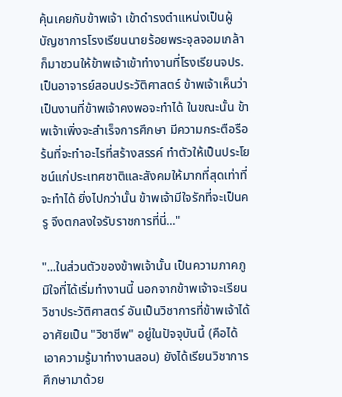คุ้นเคยกับข้าพเจ้า เข้าดำรงตำแหน่งเป็นผู้บัญชาการโรงเรียนนายร้อยพระจุลจอมเกล้า ก็มาชวนให้ข้าพเจ้าเข้าทำงานที่โรงเรียนจปร. เป็นอาจารย์สอนประวัติศาสตร์ ข้าพเจ้าเห็นว่าเป็นงานที่ข้าพเจ้าคงพอจะทำได้ ในขณะนั้น ข้าพเจ้าเพิ่งจะสำเร็จการศึกษา มีความกระตือรือร้นที่จะทำอะไรที่สร้างสรรค์ ทำตัวให้เป็นประโยชน์แก่ประเทศชาติและสังคมให้มากที่สุดเท่าที่จะทำได้ ยิ่งไปกว่านั้น ข้าพเจ้ามีใจรักที่จะเป็นครู จึงตกลงใจรับราชการที่นี่..."

"...ในส่วนตัวของข้าพเจ้านั้น เป็นความภาคภูมิใจที่ได้เริ่มทำงานนี้ นอกจากข้าพเจ้าจะเรียนวิชาประวัติศาสตร์ อันเป็นวิชาการที่ข้าพเจ้าได้อาศัยเป็น "วิชาชีพ" อยู่ในปัจจุบันนี้ (คือได้เอาความรู้มาทำงานสอน) ยังได้เรียนวิชาการศึกษามาด้วย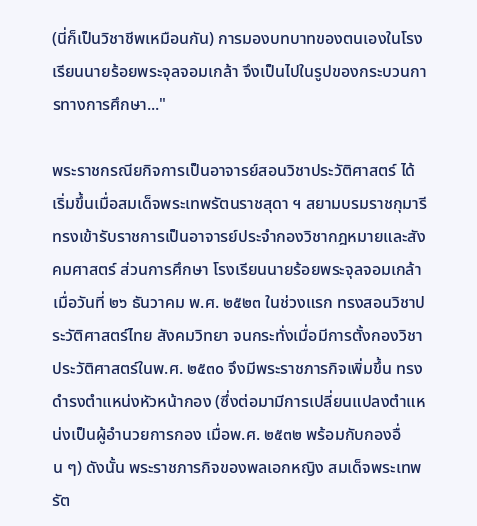(นี่ก็เป็นวิชาชีพเหมือนกัน) การมองบทบาทของตนเองในโรงเรียนนายร้อยพระจุลจอมเกล้า จึงเป็นไปในรูปของกระบวนการทางการศึกษา..."

พระราชกรณียกิจการเป็นอาจารย์สอนวิชาประวัติศาสตร์ ได้เริ่มขึ้นเมื่อสมเด็จพระเทพรัตนราชสุดา ฯ สยามบรมราชกุมารีทรงเข้ารับราชการเป็นอาจารย์ประจำกองวิชากฎหมายและสังคมศาสตร์ ส่วนการศึกษา โรงเรียนนายร้อยพระจุลจอมเกล้า เมื่อวันที่ ๒๖ ธันวาคม พ.ศ. ๒๕๒๓ ในช่วงแรก ทรงสอนวิชาประวัติศาสตร์ไทย สังคมวิทยา จนกระทั่งเมื่อมีการตั้งกองวิชาประวัติศาสตร์ในพ.ศ. ๒๕๓๐ จึงมีพระราชภารกิจเพิ่มขึ้น ทรงดำรงตำแหน่งหัวหน้ากอง (ซึ่งต่อมามีการเปลี่ยนแปลงตำแหน่งเป็นผู้อำนวยการกอง เมื่อพ.ศ. ๒๕๓๒ พร้อมกับกองอื่น ๆ) ดังนั้น พระราชภารกิจของพลเอกหญิง สมเด็จพระเทพรัต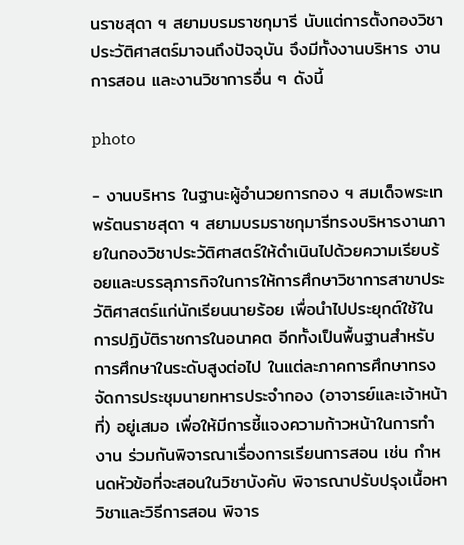นราชสุดา ฯ สยามบรมราชกุมารี นับแต่การตั้งกองวิชาประวัติศาสตร์มาจนถึงปัจจุบัน จึงมีทั้งงานบริหาร งานการสอน และงานวิชาการอื่น ๆ ดังนี้

photo

- งานบริหาร ในฐานะผู้อำนวยการกอง ฯ สมเด็จพระเทพรัตนราชสุดา ฯ สยามบรมราชกุมารีทรงบริหารงานภายในกองวิชาประวัติศาสตร์ให้ดำเนินไปด้วยความเรียบร้อยและบรรลุภารกิจในการให้การศึกษาวิชาการสาขาประวัติศาสตร์แก่นักเรียนนายร้อย เพื่อนำไปประยุกต์ใช้ในการปฏิบัติราชการในอนาคต อีกทั้งเป็นพื้นฐานสำหรับการศึกษาในระดับสูงต่อไป ในแต่ละภาคการศึกษาทรงจัดการประชุมนายทหารประจำกอง (อาจารย์และเจ้าหน้าที่) อยู่เสมอ เพื่อให้มีการชี้แจงความก้าวหน้าในการทำงาน ร่วมกันพิจารณาเรื่องการเรียนการสอน เช่น กำหนดหัวข้อที่จะสอนในวิชาบังคับ พิจารณาปรับปรุงเนื้อหาวิชาและวิธีการสอน พิจาร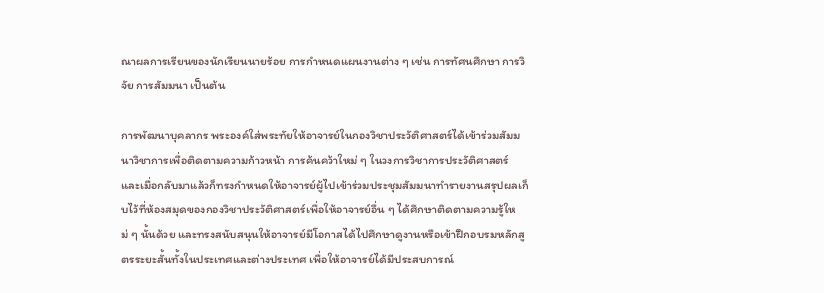ณาผลการเรียนของนักเรียนนายร้อย การกำหนดแผนงานต่าง ๆ เช่น การทัศนศึกษา การวิจัย การสัมมนา เป็นต้น

การพัฒนาบุคลากร พระองค์ใส่พระทัยให้อาจารย์ในกองวิชาประวัติศาสตร์ได้เข้าร่วมสัมมนาวิชาการเพื่อติดตามความก้าวหน้า การค้นคว้าใหม่ ๆ ในวงการวิชาการประวัติศาสตร์ และเมื่อกลับมาแล้วก็ทรงกำหนดให้อาจารย์ผู้ไปเข้าร่วมประชุมสัมมนาทำรายงานสรุปผลเก็บไว้ที่ห้องสมุดของกองวิชาประวัติศาสตร์เพื่อให้อาจารย์อื่น ๆ ได้ศึกษาติดตามความรู้ใหม่ ๆ นั้นด้วย และทรงสนับสนุนให้อาจารย์มีโอกาสได้ไปศึกษาดูงานหรือเข้าฝึกอบรมหลักสูตรระยะสั้นทั้งในประเทศและต่างประเทศ เพื่อให้อาจารย์ได้มีประสบการณ์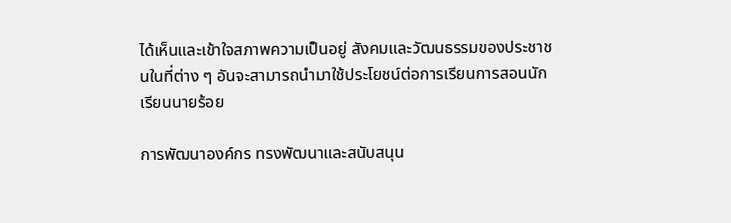ได้เห็นและเข้าใจสภาพความเป็นอยู่ สังคมและวัฒนธรรมของประชาชนในที่ต่าง ๆ อันจะสามารถนำมาใช้ประโยชน์ต่อการเรียนการสอนนักเรียนนายร้อย

การพัฒนาองค์กร ทรงพัฒนาและสนับสนุน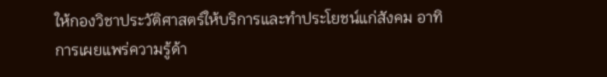ให้กองวิชาประวัติศาสตร์ให้บริการและทำประโยชน์แก่สังคม อาทิ การเผยแพร่ความรู้ด้า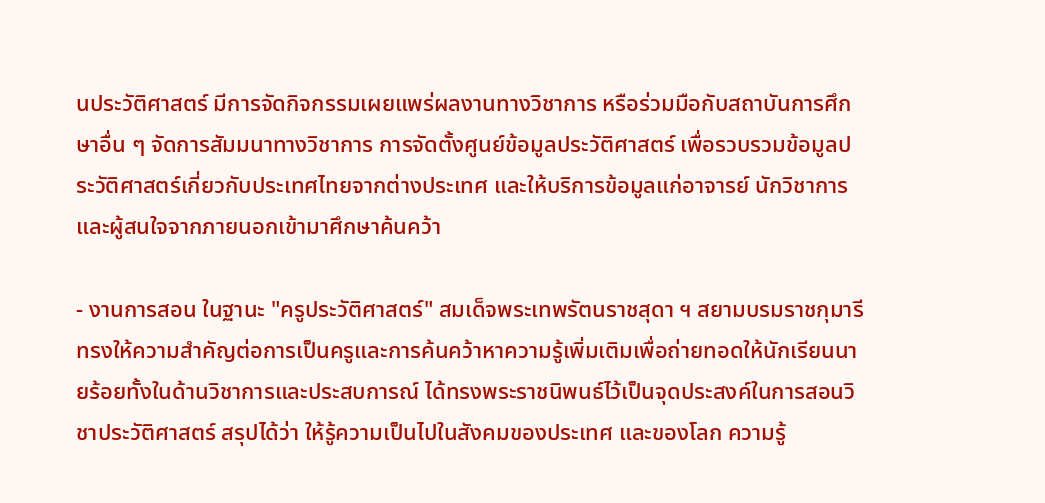นประวัติศาสตร์ มีการจัดกิจกรรมเผยแพร่ผลงานทางวิชาการ หรือร่วมมือกับสถาบันการศึกษาอื่น ๆ จัดการสัมมนาทางวิชาการ การจัดตั้งศูนย์ข้อมูลประวัติศาสตร์ เพื่อรวบรวมข้อมูลประวัติศาสตร์เกี่ยวกับประเทศไทยจากต่างประเทศ และให้บริการข้อมูลแก่อาจารย์ นักวิชาการ และผู้สนใจจากภายนอกเข้ามาศึกษาค้นคว้า

- งานการสอน ในฐานะ "ครูประวัติศาสตร์" สมเด็จพระเทพรัตนราชสุดา ฯ สยามบรมราชกุมารีทรงให้ความสำคัญต่อการเป็นครูและการค้นคว้าหาความรู้เพิ่มเติมเพื่อถ่ายทอดให้นักเรียนนายร้อยทั้งในด้านวิชาการและประสบการณ์ ได้ทรงพระราชนิพนธ์ไว้เป็นจุดประสงค์ในการสอนวิชาประวัติศาสตร์ สรุปได้ว่า ให้รู้ความเป็นไปในสังคมของประเทศ และของโลก ความรู้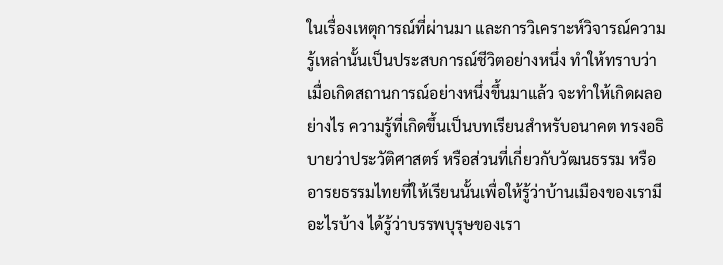ในเรื่องเหตุการณ์ที่ผ่านมา และการวิเคราะห์วิจารณ์ความรู้เหล่านั้นเป็นประสบการณ์ชีวิตอย่างหนึ่ง ทำให้ทราบว่าเมื่อเกิดสถานการณ์อย่างหนึ่งขึ้นมาแล้ว จะทำให้เกิดผลอย่างไร ความรู้ที่เกิดขึ้นเป็นบทเรียนสำหรับอนาคต ทรงอธิบายว่าประวัติศาสตร์ หรือส่วนที่เกี่ยวกับวัฒนธรรม หรืออารยธรรมไทยที่ให้เรียนนั้นเพื่อให้รู้ว่าบ้านเมืองของเรามีอะไรบ้าง ได้รู้ว่าบรรพบุรุษของเรา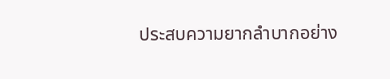ประสบความยากลำบากอย่าง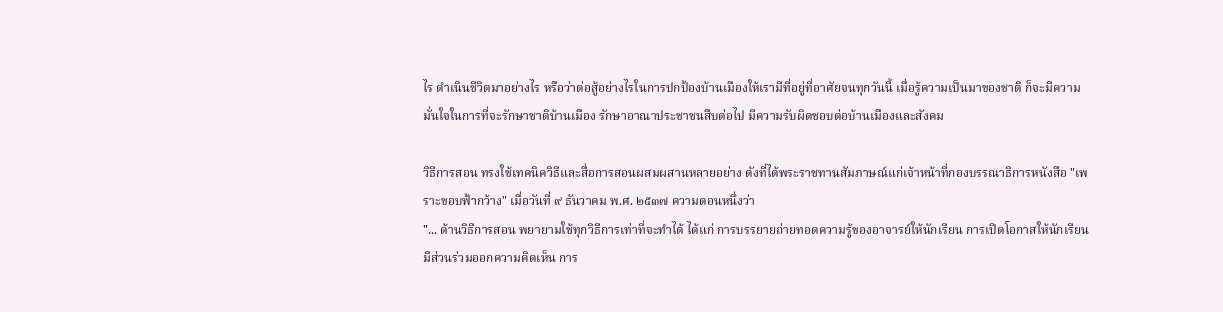ไร ดำเนินชีวิตมาอย่างไร หรือว่าต่อสู้อย่างไรในการปกป้องบ้านเมืองให้เรามีที่อยู่ที่อาศัยจนทุกวันนี้ เมื่อรู้ความเป็นมาของชาติ ก็จะมีความมั่นใจในการที่จะรักษาชาติบ้านเมือง รักษาอาณาประชาชนสืบต่อไป มีความรับผิดชอบต่อบ้านเมืองและสังคม

วิธีการสอน ทรงใช้เทคนิควิธีและสื่อการสอนผสมผสานหลายอย่าง ดังที่ได้พระราชทานสัมภาษณ์แก่เจ้าหน้าที่กองบรรณาธิการหนังสือ "เพราะขอบฟ้ากว้าง" เมื่อวันที่ ๙ ธันวาคม พ.ศ. ๒๕๓๗ ความตอนหนึ่งว่า
"... ด้านวิธีการสอน พยายามใช้ทุกวิธีการเท่าที่จะทำได้ ได้แก่ การบรรยายถ่ายทอดความรู้ของอาจารย์ให้นักเรียน การเปิดโอกาสให้นักเรียนมีส่วนร่วมออกความคิดเห็น การ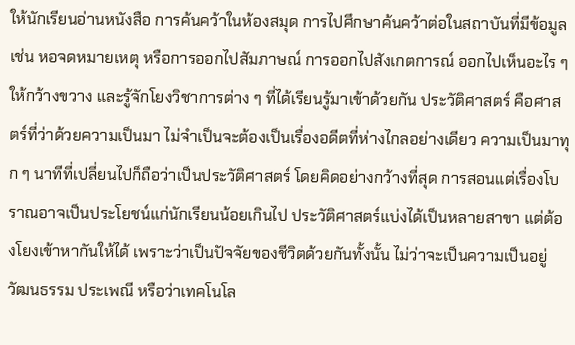ให้นักเรียนอ่านหนังสือ การค้นคว้าในห้องสมุด การไปศึกษาค้นคว้าต่อในสถาบันที่มีข้อมูล เช่น หอจดหมายเหตุ หรือการออกไปสัมภาษณ์ การออกไปสังเกตการณ์ ออกไปเห็นอะไร ๆ ให้กว้างขวาง และรู้จักโยงวิชาการต่าง ๆ ที่ได้เรียนรู้มาเข้าด้วยกัน ประวัติศาสตร์ คือศาสตร์ที่ว่าด้วยความเป็นมา ไม่จำเป็นจะต้องเป็นเรื่องอดีตที่ห่างไกลอย่างเดียว ความเป็นมาทุก ๆ นาทีที่เปลี่ยนไปก็ถือว่าเป็นประวัติศาสตร์ โดยคิดอย่างกว้างที่สุด การสอนแต่เรื่องโบราณอาจเป็นประโยชน์แก่นักเรียนน้อยเกินไป ประวัติศาสตร์แบ่งได้เป็นหลายสาขา แต่ต้องโยงเข้าหากันให้ได้ เพราะว่าเป็นปัจจัยของชีวิตด้วยกันทั้งนั้น ไม่ว่าจะเป็นความเป็นอยู่ วัฒนธรรม ประเพณี หรือว่าเทคโนโล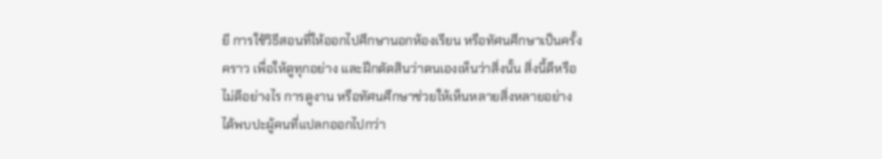ยี การใช้วิธีสอนที่ให้ออกไปศึกษานอกห้องเรียน หรือทัศนศึกษาเป็นครั้งคราว เพื่อให้ดูทุกอย่าง และฝึกตัดสินว่าตนเองเห็นว่าสิ่งนั้น สิ่งนี้ดีหรือไม่ดีอย่างไร การดูงาน หรือทัศนศึกษาช่วยให้เห็นหลายสิ่งหลายอย่าง ได้พบปะผู้คนที่แปลกออกไปกว่า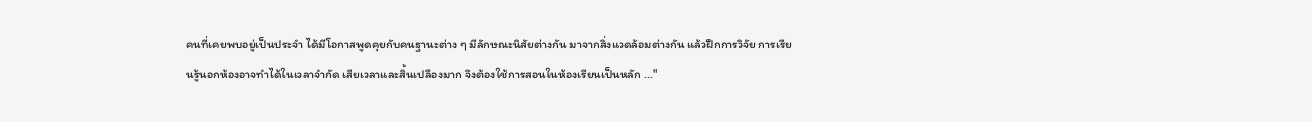คนที่เคยพบอยู่เป็นประจำ ได้มีโอกาสพูดคุยกับคนฐานะต่าง ๆ มีลักษณะนิสัยต่างกัน มาจากสิ่งแวดล้อมต่างกัน แล้วฝึกการวิจัย การเรียนรู้นอกห้องอาจทำได้ในเวลาจำกัด เสียเวลาและสิ้นเปลืองมาก จึงต้องใช้การสอนในห้องเรียนเป็นหลัก ..."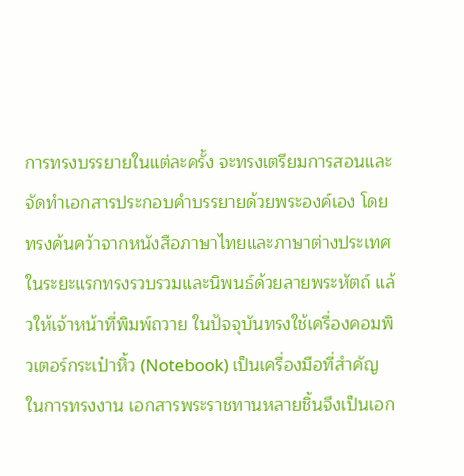การทรงบรรยายในแต่ละครั้ง จะทรงเตรียมการสอนและจัดทำเอกสารประกอบคำบรรยายด้วยพระองค์เอง โดยทรงค้นคว้าจากหนังสือภาษาไทยและภาษาต่างประเทศ ในระยะแรกทรงรวบรวมและนิพนธ์ด้วยลายพระหัตถ์ แล้วให้เจ้าหน้าที่พิมพ์ถวาย ในปัจจุบันทรงใช้เครื่องคอมพิวเตอร์กระเป๋าหิ้ว (Notebook) เป็นเครื่องมือที่สำคัญในการทรงงาน เอกสารพระราชทานหลายชิ้นจึงเป็นเอก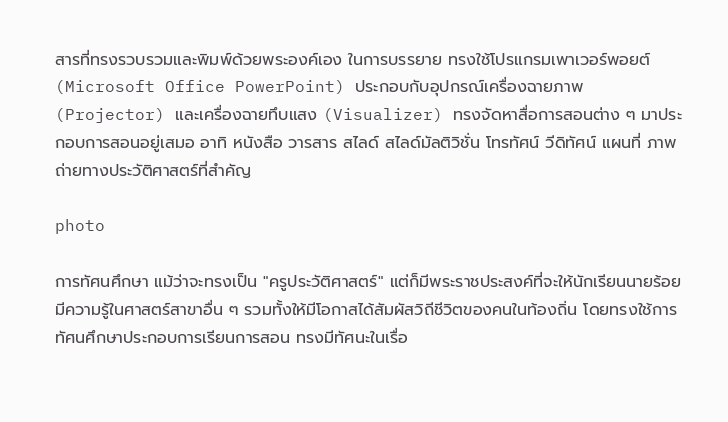สารที่ทรงรวบรวมและพิมพ์ด้วยพระองค์เอง ในการบรรยาย ทรงใช้โปรแกรมเพาเวอร์พอยต์ (Microsoft Office PowerPoint) ประกอบกับอุปกรณ์เครื่องฉายภาพ (Projector) และเครื่องฉายทึบแสง (Visualizer) ทรงจัดหาสื่อการสอนต่าง ๆ มาประกอบการสอนอยู่เสมอ อาทิ หนังสือ วารสาร สไลด์ สไลด์มัลติวิชั่น โทรทัศน์ วีดิทัศน์ แผนที่ ภาพถ่ายทางประวัติศาสตร์ที่สำคัญ

photo

การทัศนศึกษา แม้ว่าจะทรงเป็น "ครูประวัติศาสตร์" แต่ก็มีพระราชประสงค์ที่จะให้นักเรียนนายร้อยมีความรู้ในศาสตร์สาขาอื่น ๆ รวมทั้งให้มีโอกาสได้สัมผัสวิถีชีวิตของคนในท้องถิ่น โดยทรงใช้การทัศนศึกษาประกอบการเรียนการสอน ทรงมีทัศนะในเรื่อ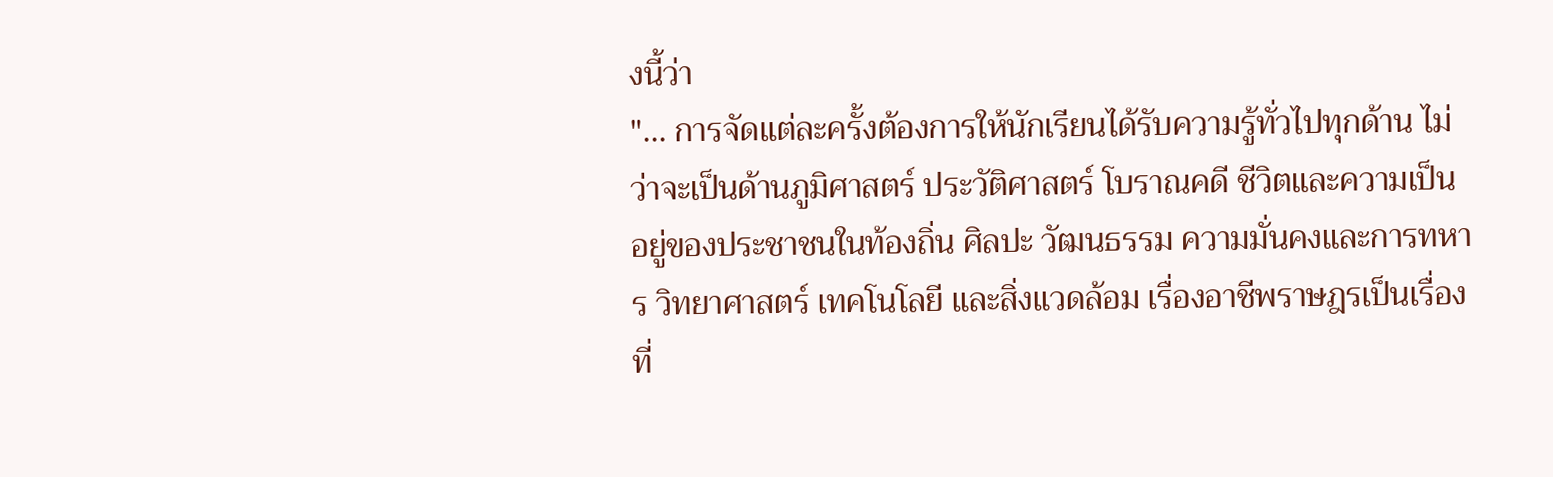งนี้ว่า
"... การจัดแต่ละครั้งต้องการให้นักเรียนได้รับความรู้ทั่วไปทุกด้าน ไม่ว่าจะเป็นด้านภูมิศาสตร์ ประวัติศาสตร์ โบราณคดี ชีวิตและความเป็นอยู่ของประชาชนในท้องถิ่น ศิลปะ วัฒนธรรม ความมั่นคงและการทหาร วิทยาศาสตร์ เทคโนโลยี และสิ่งแวดล้อม เรื่องอาชีพราษฎรเป็นเรื่องที่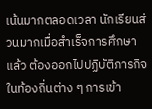เน้นมากตลอดเวลา นักเรียนส่วนมากเมื่อสำเร็จการศึกษาแล้ว ต้องออกไปปฏิบัติภารกิจในท้องถิ่นต่าง ๆ การเข้า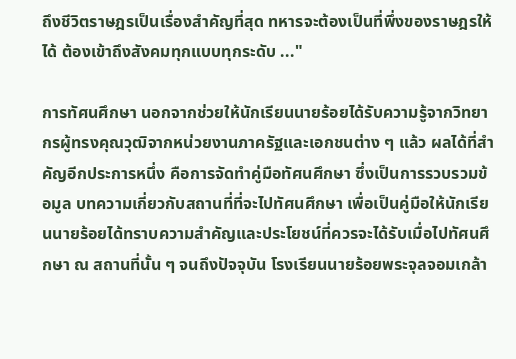ถึงชีวิตราษฎรเป็นเรื่องสำคัญที่สุด ทหารจะต้องเป็นที่พึ่งของราษฎรให้ได้ ต้องเข้าถึงสังคมทุกแบบทุกระดับ ..."

การทัศนศึกษา นอกจากช่วยให้นักเรียนนายร้อยได้รับความรู้จากวิทยากรผู้ทรงคุณวุฒิจากหน่วยงานภาครัฐและเอกชนต่าง ๆ แล้ว ผลได้ที่สำคัญอีกประการหนึ่ง คือการจัดทำคู่มือทัศนศึกษา ซึ่งเป็นการรวบรวมข้อมูล บทความเกี่ยวกับสถานที่ที่จะไปทัศนศึกษา เพื่อเป็นคู่มือให้นักเรียนนายร้อยได้ทราบความสำคัญและประโยชน์ที่ควรจะได้รับเมื่อไปทัศนศึกษา ณ สถานที่นั้น ๆ จนถึงปัจจุบัน โรงเรียนนายร้อยพระจุลจอมเกล้า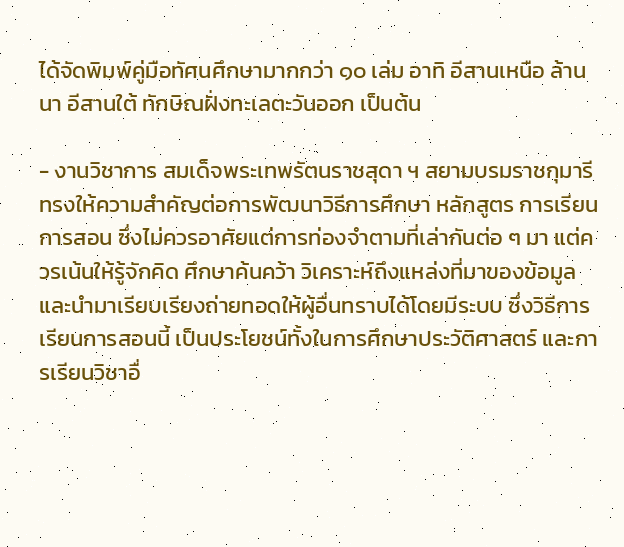ได้จัดพิมพ์คู่มือทัศนศึกษามากกว่า ๑๐ เล่ม อาทิ อีสานเหนือ ล้านนา อีสานใต้ ทักษิณฝั่งทะเลตะวันออก เป็นต้น

- งานวิชาการ สมเด็จพระเทพรัตนราชสุดา ฯ สยามบรมราชกุมารีทรงให้ความสำคัญต่อการพัฒนาวิธีการศึกษา หลักสูตร การเรียนการสอน ซึ่งไม่ควรอาศัยแต่การท่องจำตามที่เล่ากันต่อ ๆ มา แต่ควรเน้นให้รู้จักคิด ศึกษาค้นคว้า วิเคราะห์ถึงแหล่งที่มาของข้อมูล และนำมาเรียบเรียงถ่ายทอดให้ผู้อื่นทราบได้โดยมีระบบ ซึ่งวิธีการเรียนการสอนนี้ เป็นประโยชน์ทั้งในการศึกษาประวัติศาสตร์ และการเรียนวิชาอื่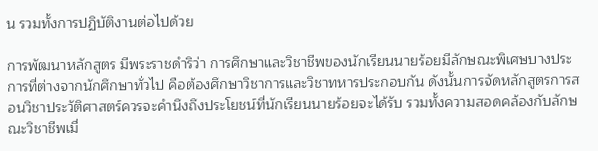น รวมทั้งการปฏิบัติงานต่อไปด้วย

การพัฒนาหลักสูตร มีพระราชดำริว่า การศึกษาและวิชาชีพของนักเรียนนายร้อยมีลักษณะพิเศษบางประการที่ต่างจากนักศึกษาทั่วไป คือต้องศึกษาวิชาการและวิชาทหารประกอบกัน ดังนั้นการจัดหลักสูตรการสอนวิชาประวัติศาสตร์ควรจะคำนึงถึงประโยชน์ที่นักเรียนนายร้อยจะได้รับ รวมทั้งความสอดคล้องกับลักษณะวิชาชีพเมื่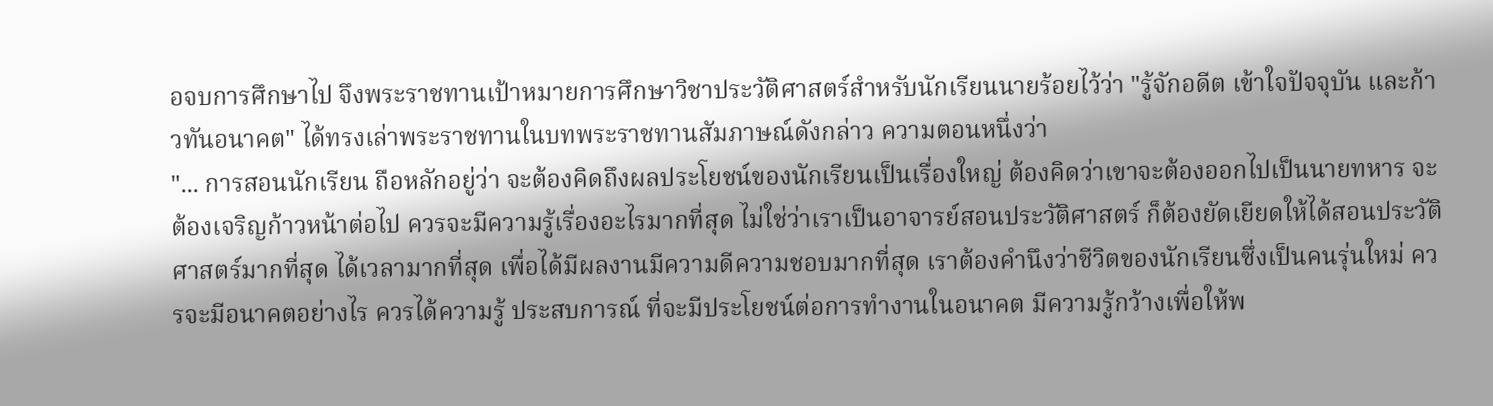อจบการศึกษาไป จึงพระราชทานเป้าหมายการศึกษาวิชาประวัติศาสตร์สำหรับนักเรียนนายร้อยไว้ว่า "รู้จักอดีต เข้าใจปัจจุบัน และก้าวทันอนาคต" ได้ทรงเล่าพระราชทานในบทพระราชทานสัมภาษณ์ดังกล่าว ความตอนหนึ่งว่า
"... การสอนนักเรียน ถือหลักอยู่ว่า จะต้องคิดถึงผลประโยชน์ของนักเรียนเป็นเรื่องใหญ่ ต้องคิดว่าเขาจะต้องออกไปเป็นนายทหาร จะต้องเจริญก้าวหน้าต่อไป ควรจะมีความรู้เรื่องอะไรมากที่สุด ไม่ใช่ว่าเราเป็นอาจารย์สอนประวัติศาสตร์ ก็ต้องยัดเยียดให้ได้สอนประวัติศาสตร์มากที่สุด ได้เวลามากที่สุด เพื่อได้มีผลงานมีความดีความชอบมากที่สุด เราต้องคำนึงว่าชีวิตของนักเรียนซึ่งเป็นคนรุ่นใหม่ ควรจะมีอนาคตอย่างไร ควรได้ความรู้ ประสบการณ์ ที่จะมีประโยชน์ต่อการทำงานในอนาคต มีความรู้กว้างเพื่อให้พ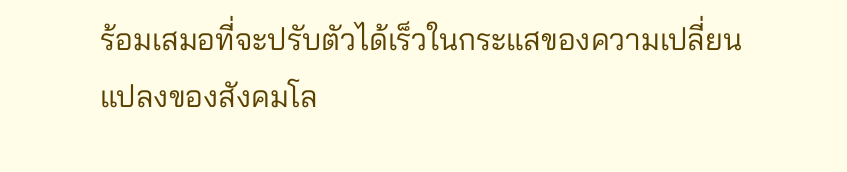ร้อมเสมอที่จะปรับตัวได้เร็วในกระแสของความเปลี่ยนแปลงของสังคมโล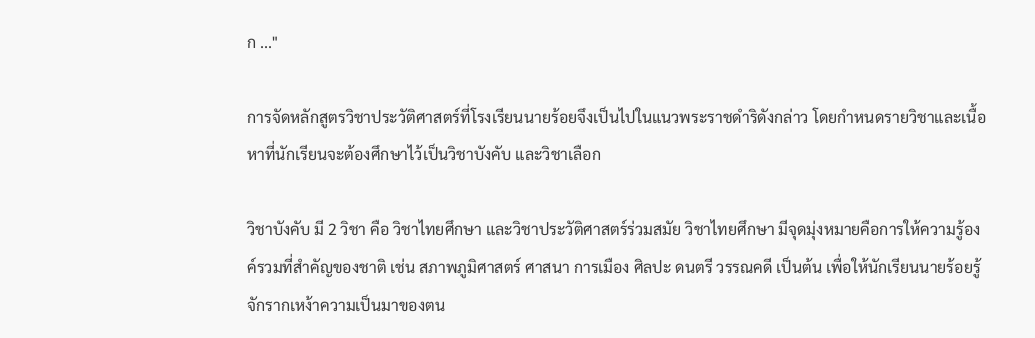ก ..."

การจัดหลักสูตรวิชาประวัติศาสตร์ที่โรงเรียนนายร้อยจึงเป็นไปในแนวพระราชดำริดังกล่าว โดยกำหนดรายวิชาและเนื้อหาที่นักเรียนจะต้องศึกษาไว้เป็นวิชาบังคับ และวิชาเลือก

วิชาบังคับ มี 2 วิชา คือ วิชาไทยศึกษา และวิชาประวัติศาสตร์ร่วมสมัย วิชาไทยศึกษา มีจุดมุ่งหมายคือการให้ความรู้องค์รวมที่สำคัญของชาติ เช่น สภาพภูมิศาสตร์ ศาสนา การเมือง ศิลปะ ดนตรี วรรณคดี เป็นต้น เพื่อให้นักเรียนนายร้อยรู้จักรากเหง้าความเป็นมาของตน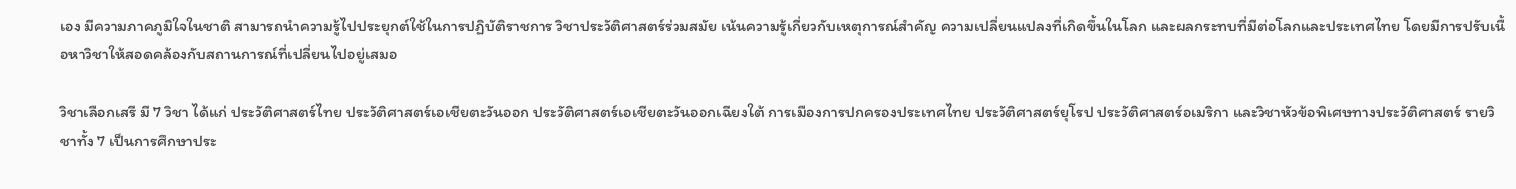เอง มีความภาคภูมิใจในชาติ สามารถนำความรู้ไปประยุกต์ใช้ในการปฏิบัติราชการ วิชาประวัติศาสตร์ร่วมสมัย เน้นความรู้เกี่ยวกับเหตุการณ์สำคัญ ความเปลี่ยนแปลงที่เกิดขึ้นในโลก และผลกระทบที่มีต่อโลกและประเทศไทย โดยมีการปรับเนื้อหาวิชาให้สอดคล้องกับสถานการณ์ที่เปลี่ยนไปอยู่เสมอ

วิชาเลือกเสรี มี 7 วิชา ได้แก่ ประวัติศาสตร์ไทย ประวัติศาสตร์เอเชียตะวันออก ประวัติศาสตร์เอเชียตะวันออกเฉียงใต้ การเมืองการปกครองประเทศไทย ประวัติศาสตร์ยุโรป ประวัติศาสตร์อเมริกา และวิชาหัวข้อพิเศษทางประวัติศาสตร์ รายวิชาทั้ง 7 เป็นการศึกษาประ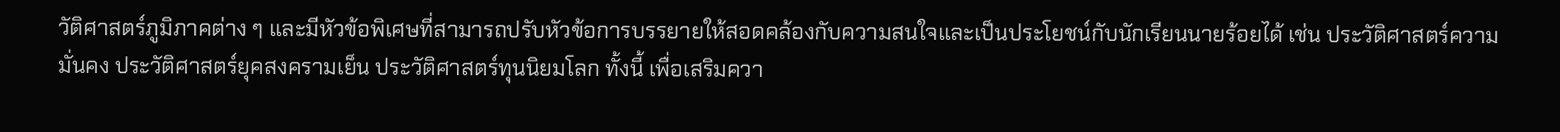วัติศาสตร์ภูมิภาคต่าง ๆ และมีหัวข้อพิเศษที่สามารถปรับหัวข้อการบรรยายให้สอดคล้องกับความสนใจและเป็นประโยชน์กับนักเรียนนายร้อยได้ เช่น ประวัติศาสตร์ความมั่นคง ประวัติศาสตร์ยุคสงครามเย็น ประวัติศาสตร์ทุนนิยมโลก ทั้งนี้ เพื่อเสริมควา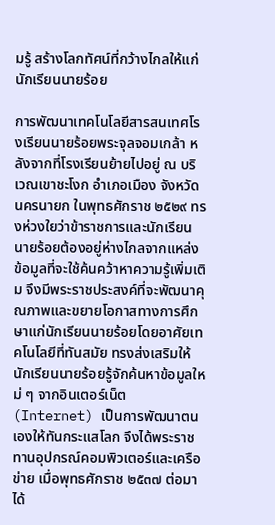มรู้ สร้างโลกทัศน์ที่กว้างไกลให้แก่นักเรียนนายร้อย

การพัฒนาเทคโนโลยีสารสนเทศโรงเรียนนายร้อยพระจุลจอมเกล้า หลังจากที่โรงเรียนย้ายไปอยู่ ณ บริเวณเขาชะโงก อำเภอเมือง จังหวัดนครนายก ในพุทธศักราช ๒๕๒๙ ทรงห่วงใยว่าข้าราชการและนักเรียนนายร้อยต้องอยู่ห่างไกลจากแหล่งข้อมูลที่จะใช้ค้นคว้าหาความรู้เพิ่มเติม จึงมีพระราชประสงค์ที่จะพัฒนาคุณภาพและขยายโอกาสทางการศึกษาแก่นักเรียนนายร้อยโดยอาศัยเทคโนโลยีที่ทันสมัย ทรงส่งเสริมให้นักเรียนนายร้อยรู้จักค้นหาข้อมูลใหม่ ๆ จากอินเตอร์เน็ต (Internet) เป็นการพัฒนาตนเองให้ทันกระแสโลก จึงได้พระราชทานอุปกรณ์คอมพิวเตอร์และเครือข่าย เมื่อพุทธศักราช ๒๕๓๗ ต่อมาได้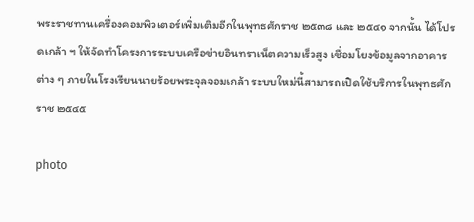พระราชทานเครื่องคอมพิวเตอร์เพิ่มเติมอีกในพุทธศักราช ๒๕๓๘ และ ๒๕๔๑ จากนั้น ได้โปรดเกล้า ฯ ให้จัดทำโครงการระบบเครือข่ายอินทราเน็ตความเร็วสูง เชื่อมโยงข้อมูลจากอาคารต่าง ๆ ภายในโรงเรียนนายร้อยพระจุลจอมเกล้า ระบบใหม่นี้สามารถเปิดใช้บริการในพุทธศักราช ๒๕๔๕

photo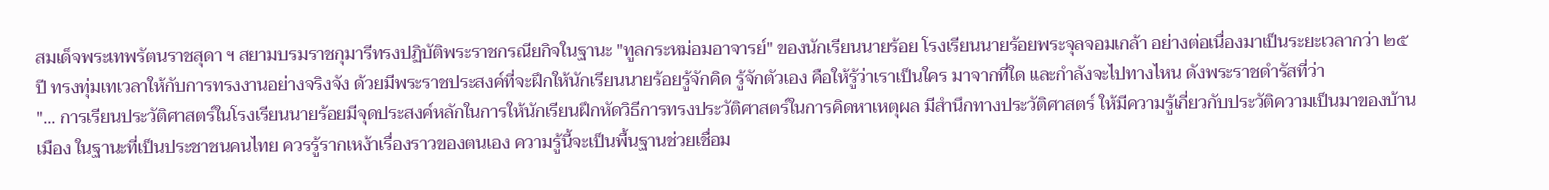สมเด็จพระเทพรัตนราชสุดา ฯ สยามบรมราชกุมารีทรงปฏิบัติพระราชกรณียกิจในฐานะ "ทูลกระหม่อมอาจารย์" ของนักเรียนนายร้อย โรงเรียนนายร้อยพระจุลจอมเกล้า อย่างต่อเนื่องมาเป็นระยะเวลากว่า ๒๕ ปี ทรงทุ่มเทเวลาให้กับการทรงงานอย่างจริงจัง ด้วยมีพระราชประสงค์ที่จะฝึกให้นักเรียนนายร้อยรู้จักคิด รู้จักตัวเอง คือให้รู้ว่าเราเป็นใคร มาจากที่ใด และกำลังจะไปทางไหน ดังพระราชดำรัสที่ว่า
"... การเรียนประวัติศาสตร์ในโรงเรียนนายร้อยมีจุดประสงค์หลักในการให้นักเรียนฝึกหัดวิธีการทรงประวัติศาสตร์ในการคิดหาเหตุผล มีสำนึกทางประวัติศาสตร์ ให้มีความรู้เกี่ยวกับประวัติความเป็นมาของบ้านเมือง ในฐานะที่เป็นประชาชนคนไทย ควรรู้รากเหง้าเรื่องราวของตนเอง ความรู้นี้จะเป็นพื้นฐานช่วยเชื่อม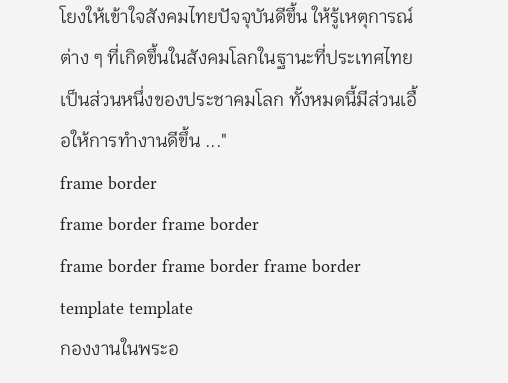โยงให้เข้าใจสังคมไทยปัจจุบันดีขึ้น ให้รู้เหตุการณ์ต่าง ๆ ที่เกิดขึ้นในสังคมโลกในฐานะที่ประเทศไทยเป็นส่วนหนึ่งของประชาคมโลก ทั้งหมดนี้มีส่วนเอื้อให้การทำงานดีขึ้น ..."
frame border
frame border frame border
frame border frame border frame border
template template
กองงานในพระอ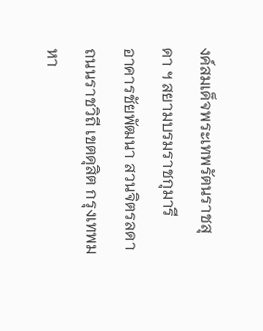งค์สมเด็จพระเทพรัตนราชสุดา ฯ สยามบรมราชกุมารี
อาคารชัยพัฒนา สวนจิตรลดา ถนนราชวิถี เขตดุสิต กรุงเทพมหา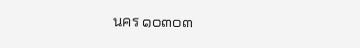นคร ๑๐๓๐๓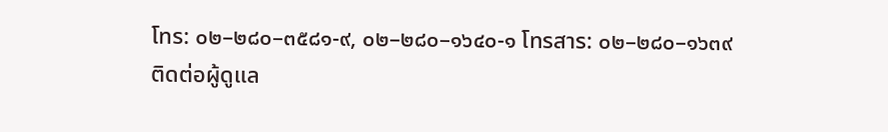โทร: ๐๒–๒๘๐–๓๕๘๑-๙, ๐๒–๒๘๐–๑๖๔๐-๑ โทรสาร: ๐๒–๒๘๐–๑๖๓๙
ติดต่อผู้ดูแล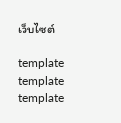เว็บไซต์

template template template